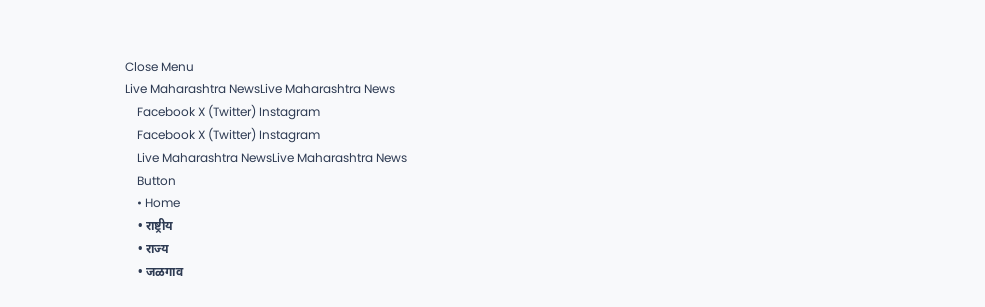Close Menu
Live Maharashtra NewsLive Maharashtra News
    Facebook X (Twitter) Instagram
    Facebook X (Twitter) Instagram
    Live Maharashtra NewsLive Maharashtra News
    Button
    • Home
    • राष्ट्रीय
    • राज्य
    • जळगाव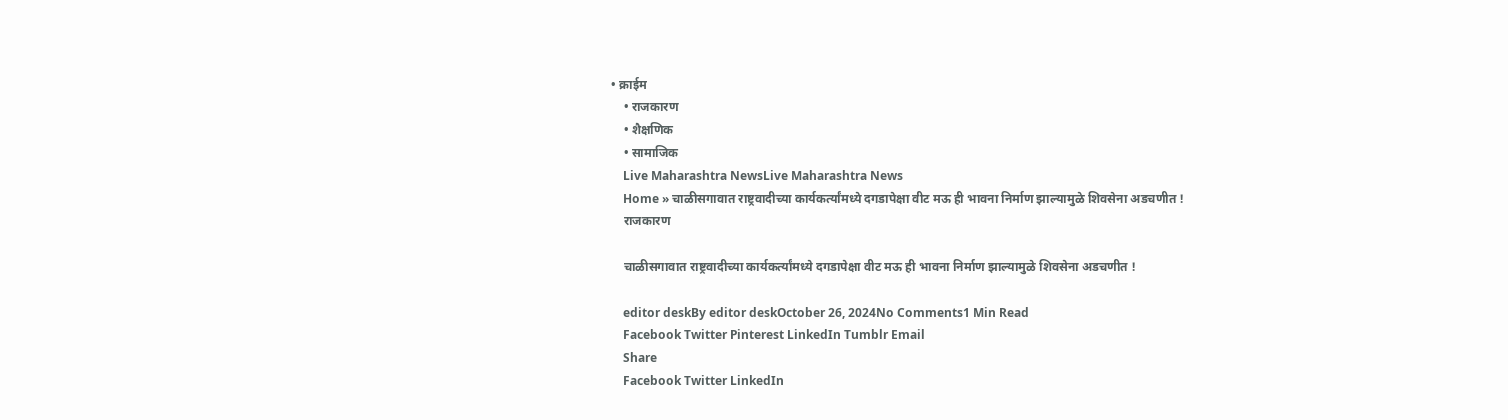• क्राईम
    • राजकारण
    • शैक्षणिक
    • सामाजिक
    Live Maharashtra NewsLive Maharashtra News
    Home » चाळीसगावात राष्ट्रवादीच्या कार्यकर्त्यांमध्ये दगडापेक्षा वीट मऊ ही भावना निर्माण झाल्यामुळे शिवसेना अडचणीत !
    राजकारण

    चाळीसगावात राष्ट्रवादीच्या कार्यकर्त्यांमध्ये दगडापेक्षा वीट मऊ ही भावना निर्माण झाल्यामुळे शिवसेना अडचणीत !

    editor deskBy editor deskOctober 26, 2024No Comments1 Min Read
    Facebook Twitter Pinterest LinkedIn Tumblr Email
    Share
    Facebook Twitter LinkedIn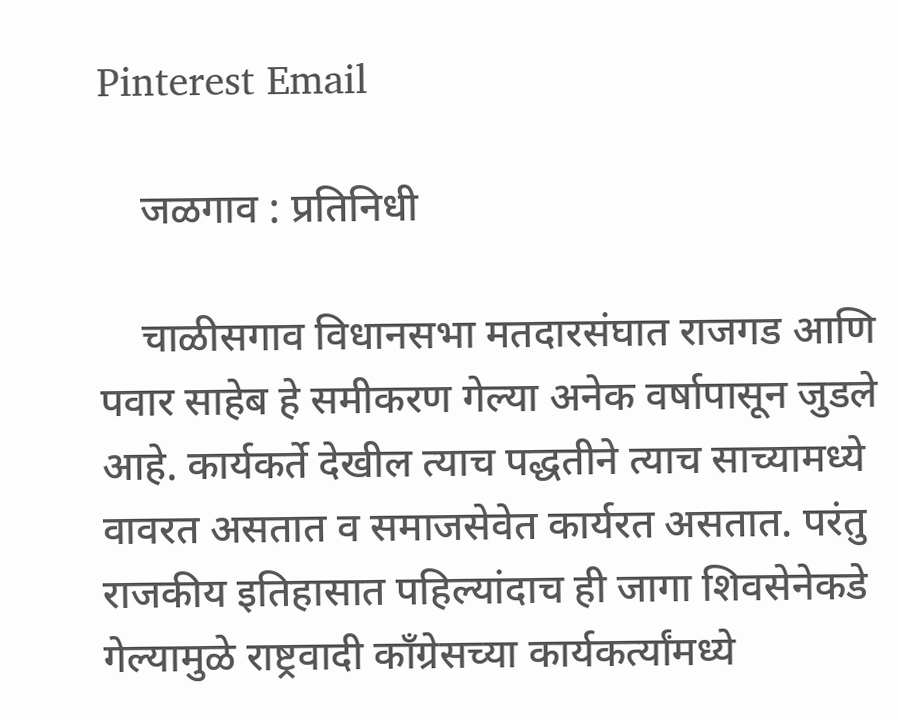Pinterest Email

    जळगाव : प्रतिनिधी

    चाळीसगाव विधानसभा मतदारसंघात राजगड आणि पवार साहेब हे समीकरण गेल्या अनेक वर्षापासून जुडले आहे. कार्यकर्ते देखील त्याच पद्धतीने त्याच साच्यामध्ये वावरत असतात व समाजसेवेत कार्यरत असतात. परंतु राजकीय इतिहासात पहिल्यांदाच ही जागा शिवसेनेकडे गेल्यामुळे राष्ट्रवादी काँग्रेसच्या कार्यकर्त्यांमध्ये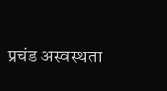प्रचंड अस्वस्थता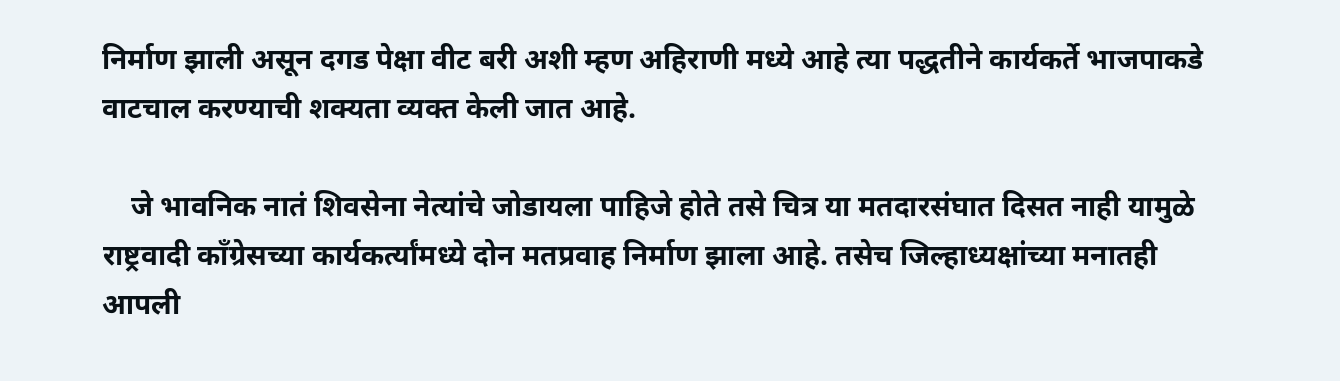निर्माण झाली असून दगड पेक्षा वीट बरी अशी म्हण अहिराणी मध्ये आहे त्या पद्धतीने कार्यकर्ते भाजपाकडे वाटचाल करण्याची शक्यता व्यक्त केली जात आहे.

    जे भावनिक नातं शिवसेना नेत्यांचे जोडायला पाहिजे होते तसे चित्र या मतदारसंघात दिसत नाही यामुळे राष्ट्रवादी काँग्रेसच्या कार्यकर्त्यांमध्ये दोन मतप्रवाह निर्माण झाला आहे. तसेच जिल्हाध्यक्षांच्या मनातही आपली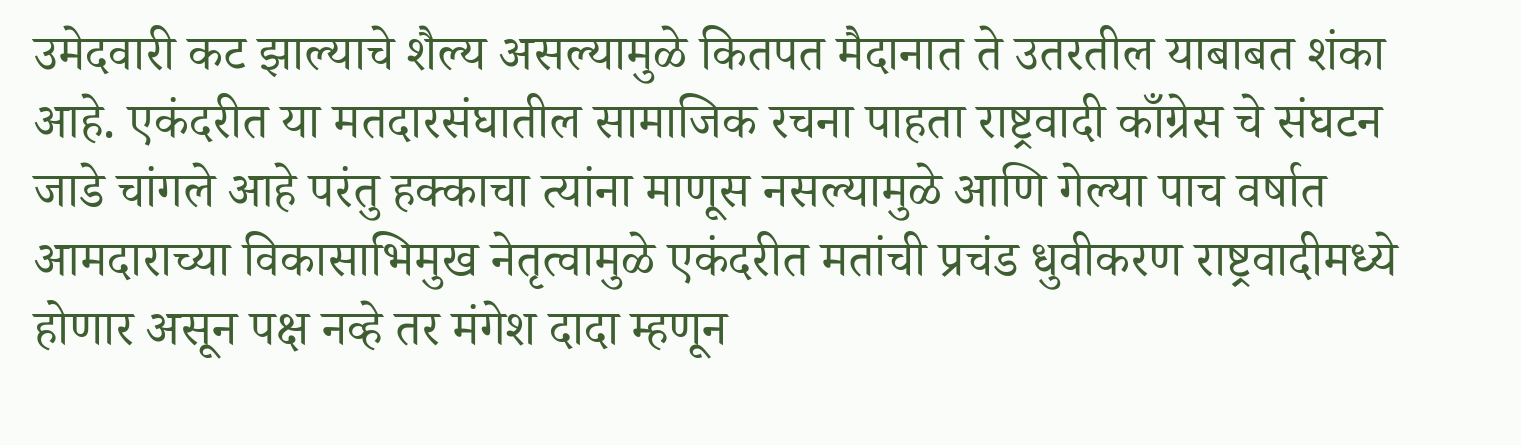उमेदवारी कट झाल्याचे शैल्य असल्यामुळे कितपत मैदानात ते उतरतील याबाबत शंका आहे. एकंदरीत या मतदारसंघातील सामाजिक रचना पाहता राष्ट्रवादी काँग्रेस चे संघटन जाडे चांगले आहे परंतु हक्काचा त्यांना माणूस नसल्यामुळे आणि गेल्या पाच वर्षात आमदाराच्या विकासाभिमुख नेतृत्वामुळे एकंदरीत मतांची प्रचंड धुवीकरण राष्ट्रवादीमध्ये होणार असून पक्ष नव्हे तर मंगेश दादा म्हणून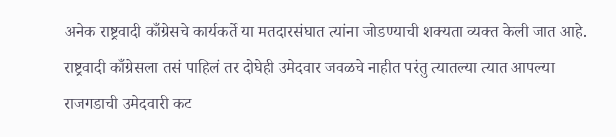अनेक राष्ट्रवादी काँग्रेसचे कार्यकर्ते या मतदारसंघात त्यांना जोडण्याची शक्यता व्यक्त केली जात आहे. राष्ट्रवादी काँग्रेसला तसं पाहिलं तर दोघेही उमेदवार जवळचे नाहीत परंतु त्यातल्या त्यात आपल्या राजगडाची उमेदवारी कट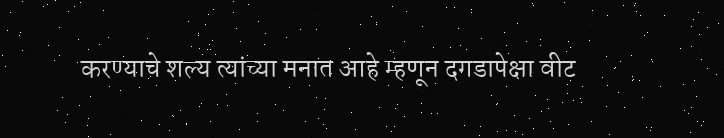करण्याचे शल्य त्यांच्या मनात आहे म्हणून दगडापेक्षा वीट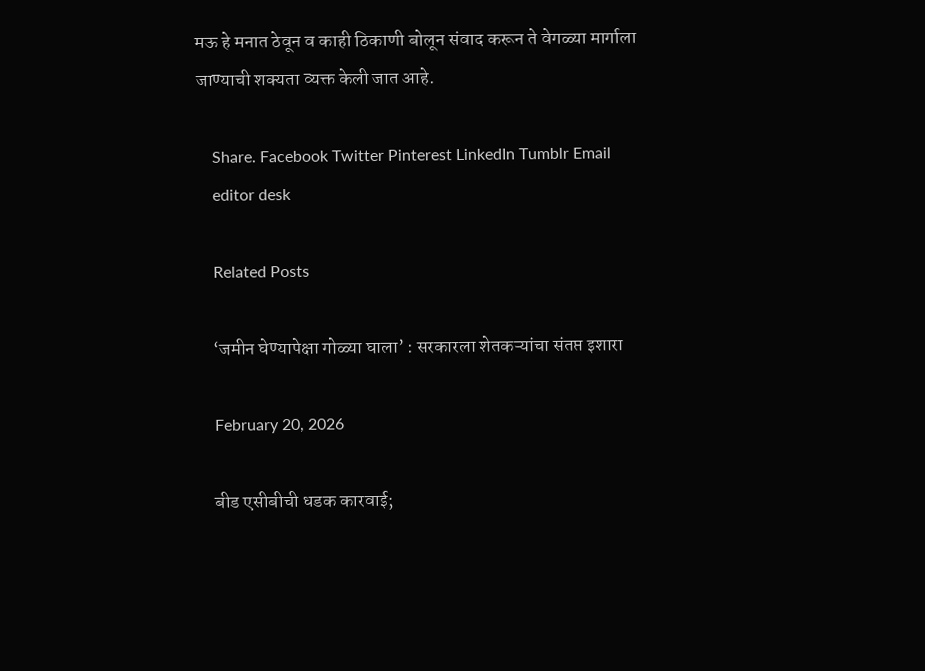मऊ हे मनात ठेवून व काही ठिकाणी बोलून संवाद करून ते वेगळ्या मार्गाला जाण्याची शक्यता व्यक्त केली जात आहे.

    Share. Facebook Twitter Pinterest LinkedIn Tumblr Email
    editor desk

    Related Posts

    ‘जमीन घेण्यापेक्षा गोळ्या घाला’ : सरकारला शेतकऱ्यांचा संतप्त इशारा

    February 20, 2026

    बीड एसीबीची धडक कारवाई;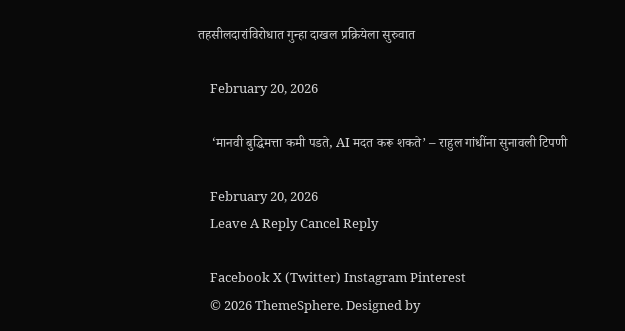तहसीलदारांविरोधात गुन्हा दाखल प्रक्रियेला सुरुवात

    February 20, 2026

    ‘मानवी बुद्धिमत्ता कमी पडते, AI मदत करू शकते’ – राहुल गांधींना सुनावली टिपणी

    February 20, 2026
    Leave A Reply Cancel Reply

    Facebook X (Twitter) Instagram Pinterest
    © 2026 ThemeSphere. Designed by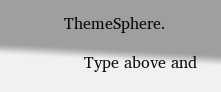ThemeSphere.

    Type above and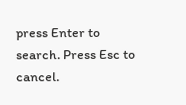press Enter to search. Press Esc to cancel.